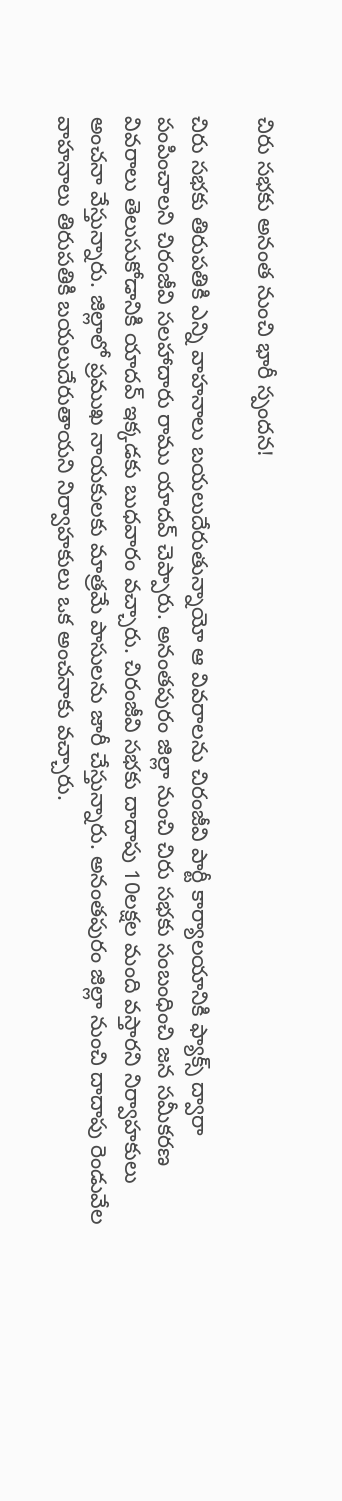చిరు సభకు అనంత నుంచి భారీ స్పందన!

చిరు సభకు తిరుపతికి ఎన్ని వాహనాలు బయలుదేరుతున్నాయో ఆ వివరాలను చిరంజీవి పార్టీ కార్యాలయానికి ఫ్యాక్స్ ద్వారా పంపించాలని చిరంజీవి సలహాదారు రాము యాదవ్ చెప్పారు. అనంతపురం జిల్లా నుంచి చిరు సభకు సంబంధించి జన సమీకరణ వివరాలు తెలుసుకోడానికి యాదవ్ ఇక్కడకు బుధవారం వచ్చారు. చిరంజీవి సభకు దాదాపు 10లక్షల మంది వస్తారని నిర్వాహకులు అంచనా వేస్తున్నారు. జిల్లాలో ప్రముఖ నాయకులకు మాత్రమే పాసులను జారీ చేస్తున్నారు. అనంతపురం జిల్లా నుంచి దాదాపు రెండువేల వాహనాలు తిరుపతికి బయలుదేరుతాయని నిర్వాహకులు ఒక అంచనాకు వచ్చారు.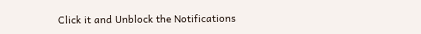Click it and Unblock the Notifications